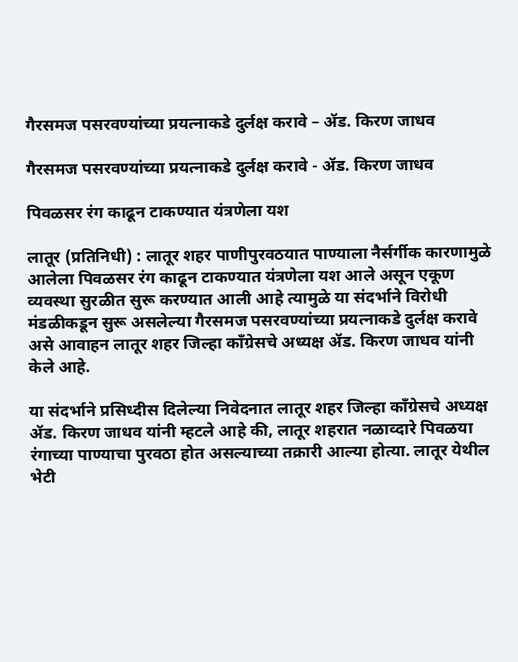गैरसमज पसरवण्यांच्या प्रयत्नाकडे दुर्लक्ष करावे – ॲड. किरण जाधव

गैरसमज पसरवण्यांच्या प्रयत्नाकडे दुर्लक्ष करावे - ॲड. किरण जाधव

पिवळसर रंग काढून टाकण्यात यंत्रणेला यश

लातूर (प्रतिनिधी) : लातूर शहर पाणीपुरवठयात पाण्याला नैर्सर्गीक कारणामुळे आलेला पिवळसर रंग काढून टाकण्यात यंत्रणेला यश आले असून एकूण व्यवस्था सुरळीत सुरू करण्यात आली आहे त्यामुळे या संदर्भाने विरोधी मंडळीकडून सुरू असलेल्या गैरसमज पसरवण्यांच्या प्रयत्नाकडे दुर्लक्ष करावे असे आवाहन लातूर शहर जिल्हा काँग्रेसचे अध्यक्ष ॲड. किरण जाधव यांनी केले आहे.

या संदर्भाने प्रसिध्दीस दिलेल्या निवेदनात लातूर शहर जिल्हा काँग्रेसचे अध्यक्ष ॲड. किरण जाधव यांनी म्हटले आहे की, लातूर शहरात नळाव्दारे पिवळया रंगाच्या पाण्याचा पुरवठा होत असल्याच्या तक्रारी आल्या होत्या. लातूर येथील भेटी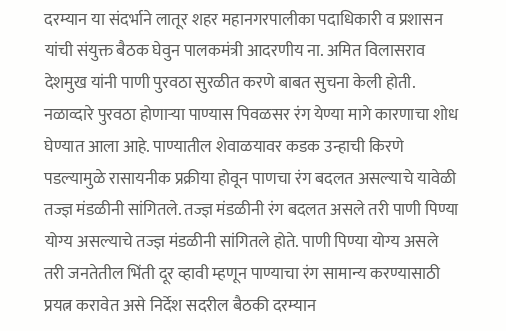दरम्यान या संदर्भाने लातूर शहर महानगरपालीका पदाधिकारी व प्रशासन यांची संयुक्त बैठक घेवुन पालकमंत्री आदरणीय ना. अमित विलासराव देशमुख यांनी पाणी पुरवठा सुरळीत करणे बाबत सुचना केली होती. नळाव्दारे पुरवठा होणाऱ्या पाण्यास पिवळसर रंग येण्या मागे कारणाचा शोध घेण्यात आला आहे. पाण्यातील शेवाळयावर कडक उन्हाची किरणे पडल्यामुळे रासायनीक प्रक्रीया होवून पाणचा रंग बदलत असल्याचे यावेळी तज्ज्ञ मंडळीनी सांगितले. तज्ज्ञ मंडळीनी रंग बदलत असले तरी पाणी पिण्या योग्य असल्याचे तज्ज्ञ मंडळीनी सांगितले होते. पाणी पिण्या योग्य असले तरी जनतेतील भिंती दूर व्हावी म्हणून पाण्याचा रंग सामान्य करण्यासाठी प्रयत्न करावेत असे निर्देश सदरील बैठकी दरम्यान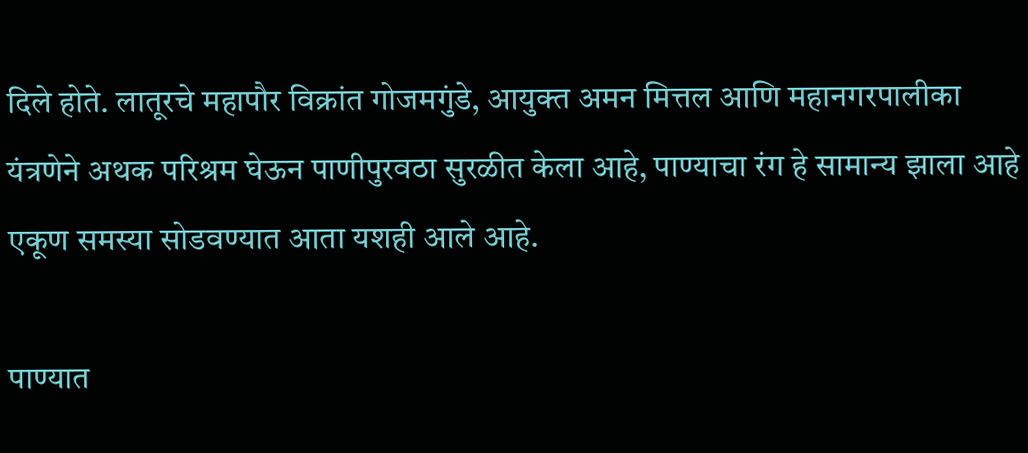दिले होते. लातूरचे महापौर विक्रांत गोजमगुंडे, आयुक्त अमन मित्तल आणि महानगरपालीका यंत्रणेने अथक परिश्रम घेऊन पाणीपुरवठा सुरळीत केला आहे, पाण्याचा रंग हे सामान्य झाला आहे एकूण समस्या सोडवण्यात आता यशही आले आहे.

पाण्यात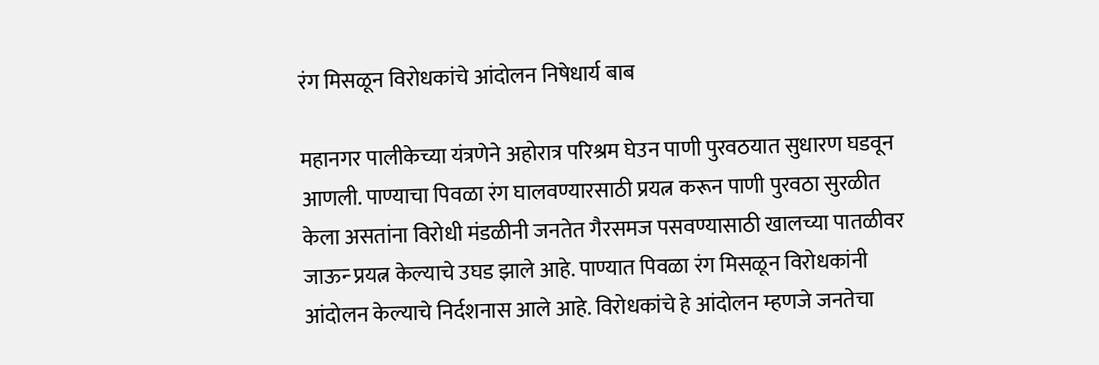रंग मिसळून विरोधकांचे आंदोलन निषेधार्य बाब

महानगर पालीकेच्या यंत्रणेने अहोरात्र परिश्रम घेउन पाणी पुरवठयात सुधारण घडवून आणली. पाण्याचा पिवळा रंग घालवण्यारसाठी प्रयत्न करून पाणी पुरवठा सुरळीत केला असतांना विरोधी मंडळीनी जनतेत गैरसमज पसवण्यासाठी खालच्या पातळीवर जाऊन्‍ प्रयत्न केल्याचे उघड झाले आहे. पाण्यात पिवळा रंग मिसळून विरोधकांनी आंदोलन केल्याचे निर्दशनास आले आहे. विरोधकांचे हे आंदोलन म्हणजे जनतेचा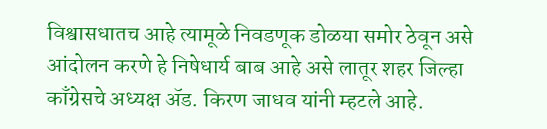विश्वासधातच आहे त्यामूळे निवडणूक डोळया समोर ठेवून असे आंदोलन करणे हे निषेधार्य बाब आहे असे लातूर शहर जिल्हा काँग्रेसचे अध्यक्ष ॲड. किरण जाधव यांनी म्हटले आहे.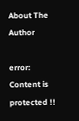About The Author

error: Content is protected !!